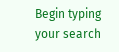Begin typing your search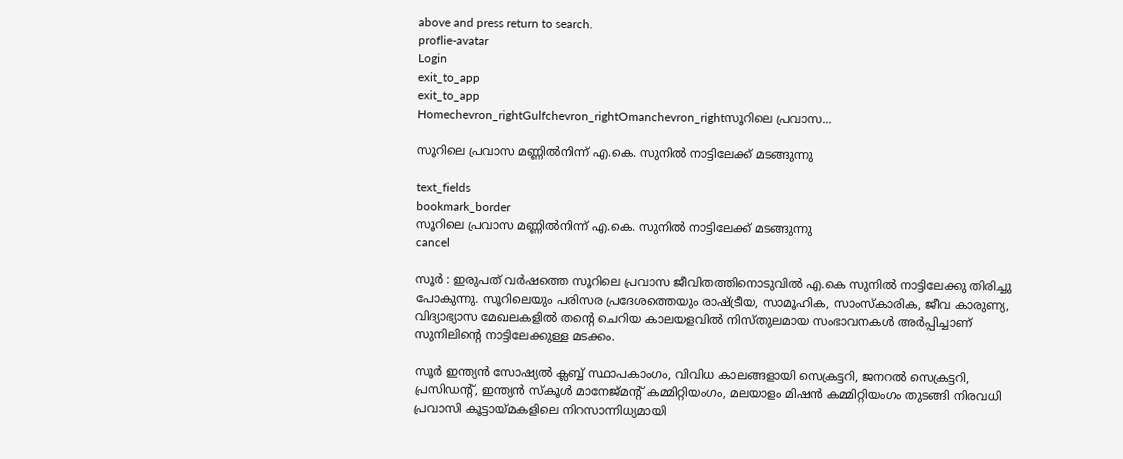above and press return to search.
proflie-avatar
Login
exit_to_app
exit_to_app
Homechevron_rightGulfchevron_rightOmanchevron_rightസൂറിലെ പ്രവാസ...

സൂറിലെ പ്രവാസ മണ്ണിൽനിന്ന് എ.കെ. സുനിൽ നാട്ടിലേക്ക് മടങ്ങുന്നു

text_fields
bookmark_border
സൂറിലെ പ്രവാസ മണ്ണിൽനിന്ന് എ.കെ. സുനിൽ നാട്ടിലേക്ക് മടങ്ങുന്നു
cancel

സൂർ : ഇരുപത് വർഷത്തെ സൂറിലെ പ്രവാസ ജീവിതത്തിനൊടുവിൽ എ.കെ സുനിൽ നാട്ടിലേക്കു തിരിച്ചു പോകുന്നു. സൂറിലെയും പരിസര പ്രദേശത്തെയും രാഷ്ട്രീയ, സാമൂഹിക, സാംസ്‌കാരിക, ജീവ കാരുണ്യ, വിദ്യാഭ്യാസ മേഖലകളിൽ തന്റെ ചെറിയ കാലയളവിൽ നിസ്തുലമായ സംഭാവനകൾ അർപ്പിച്ചാണ് സുനിലിന്റെ നാട്ടിലേക്കുള്ള മടക്കം.

സൂർ ഇന്ത്യൻ സോഷ്യൽ ക്ലബ്ബ് സ്ഥാപകാംഗം, വിവിധ കാലങ്ങളായി സെക്രട്ടറി, ജനറൽ സെക്രട്ടറി, പ്രസിഡന്റ്, ഇന്ത്യൻ സ്‌കൂൾ മാനേജ്‌മന്റ് കമ്മിറ്റിയംഗം, മലയാളം മിഷൻ കമ്മിറ്റിയംഗം തുടങ്ങി നിരവധി പ്രവാസി കൂട്ടായ്മകളിലെ നിറസാന്നിധ്യമായി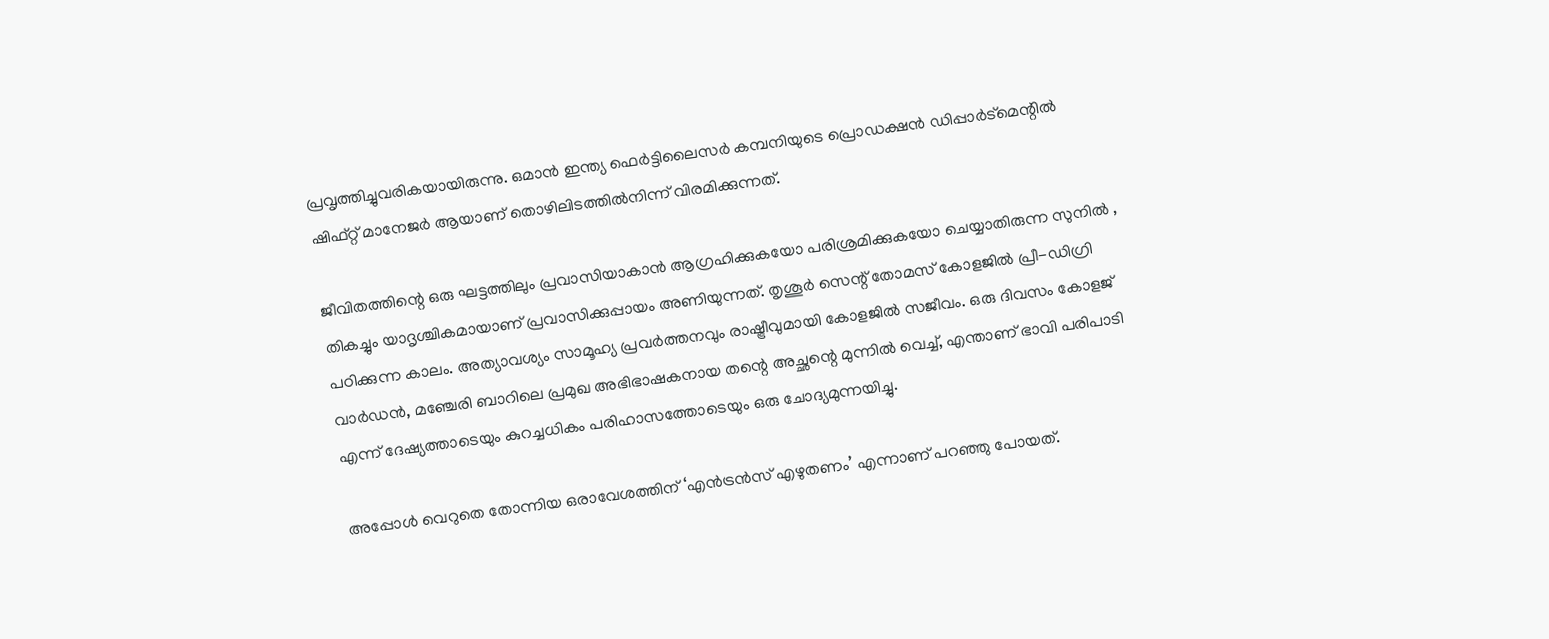പ്രവൃത്തിച്ചുവരികയായിരുന്നു. ഒമാൻ ഇന്ത്യ ഫെർട്ടിലൈസർ കമ്പനിയുടെ പ്രൊഡക്ഷൻ ഡിപ്പാർട്മെന്റിൽ ഷിഫ്റ്റ് മാനേജർ ആയാണ് തൊഴിലിടത്തിൽനിന്ന് വിരമിക്കുന്നത്.

ജീവിതത്തിന്റെ ഒരു ഘട്ടത്തിലും പ്രവാസിയാകാൻ ആഗ്രഹിക്കുകയോ പരിശ്രമിക്കുകയോ ചെയ്യാതിരുന്ന സുനിൽ , തികച്ചും യാദൃശ്ചികമായാണ് പ്രവാസിക്കുപ്പായം അണിയുന്നത്. തൃശൂർ സെന്റ് തോമസ് കോളജിൽ പ്രീ-ഡിഗ്രി പഠിക്കുന്ന കാലം. അത്യാവശ്യം സാമൂഹ്യ പ്രവർത്തനവും രാഷ്ട്രീവുമായി കോളജിൽ സജീവം. ഒരു ദിവസം കോളജ് വാർഡൻ, മഞ്ചേരി ബാറിലെ പ്രമുഖ അഭിഭാഷകനായ തന്റെ അച്ഛന്റെ മുന്നിൽ വെച്ച്, എന്താണ് ഭാവി പരിപാടി എന്ന് ദേഷ്യത്താടെയും കുറച്ചധികം പരിഹാസത്തോടെയും ഒരു ചോദ്യമുന്നയിച്ചു.

അപ്പോൾ വെറുതെ തോന്നിയ ഒരാവേശത്തിന് ‘എൻട്രൻസ് എഴുതണം’ എന്നാണ് പറഞ്ഞു പോയത്.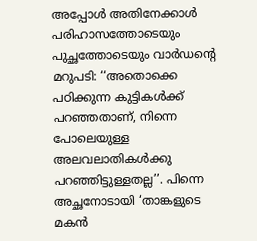അപ്പോൾ അതിനേക്കാൾ പരിഹാസത്തോടെയും പുച്ഛത്തോടെയും വാർഡന്റെ മറുപടി: ‘‘അതൊക്കെ പഠിക്കുന്ന കുട്ടികൾക്ക് പറഞ്ഞതാണ്, നിന്നെ പോലെയുള്ള അലവലാതികൾക്കു പറഞ്ഞിട്ടുള്ളതല്ല’’. പിന്നെ അച്ഛനോടായി ‘താങ്കളുടെ മകൻ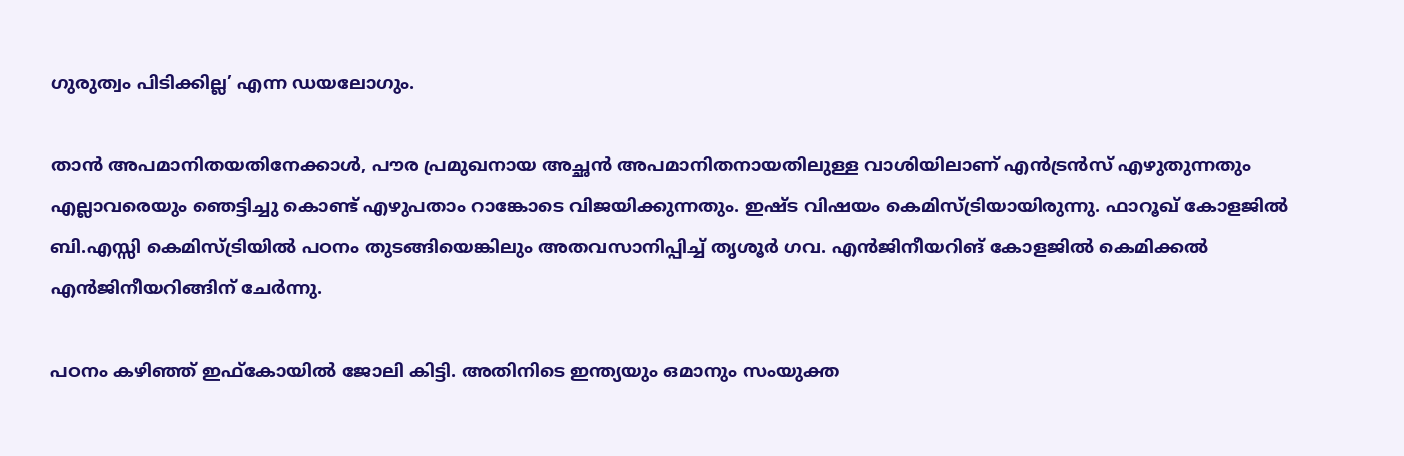ഗുരുത്വം പിടിക്കില്ല’ എന്ന ഡയലോഗും.

താൻ അപമാനിതയതിനേക്കാൾ, പൗര പ്രമുഖനായ അച്ഛൻ അപമാനിതനായതിലുള്ള വാശിയിലാണ് എൻട്രൻസ് എഴുതുന്നതും എല്ലാവരെയും ഞെട്ടിച്ചു കൊണ്ട് എഴുപതാം റാങ്കോടെ വിജയിക്കുന്നതും. ഇഷ്ട വിഷയം കെമിസ്ട്രിയായിരുന്നു. ഫാറൂഖ് കോളജിൽ ബി.എസ്സി കെമിസ്ട്രിയിൽ പഠനം തുടങ്ങിയെങ്കിലും അതവസാനിപ്പിച്ച് തൃശൂർ ഗവ. എൻജിനീയറിങ് കോളജിൽ കെമിക്കൽ എൻജിനീയറിങ്ങിന് ചേർന്നു.

പഠനം കഴിഞ്ഞ് ഇഫ്കോയിൽ ജോലി കിട്ടി. അതിനിടെ ഇന്ത്യയും ഒമാനും സംയുക്ത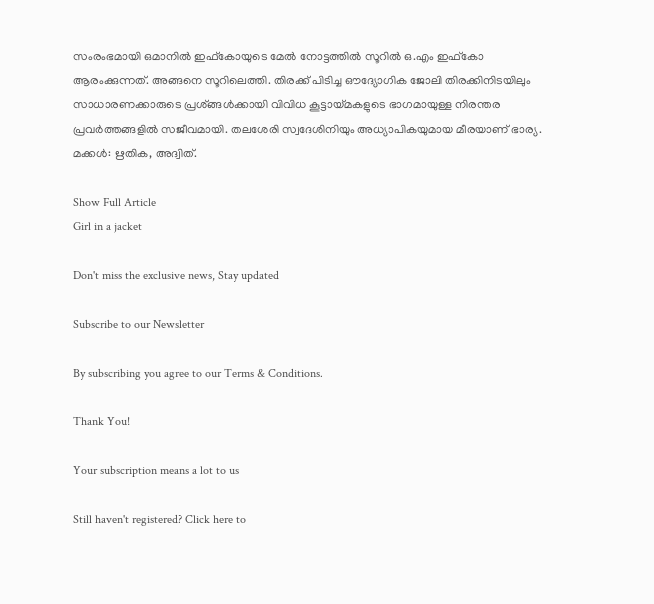സംരംഭമായി ഒമാനിൽ ഇഫ്‌കോയുടെ മേൽ നോട്ടത്തിൽ സൂറിൽ ഒ.എം ഇഫ്കോ ആരംക്കുന്നത്. അങ്ങനെ സൂറിലെത്തി. തിരക്ക് പിടിച്ച ഔദ്യോഗിക ജോലി തിരക്കിനിടയിലും സാധാരണക്കാരുടെ പ്രശ്ങ്ങൾക്കായി വിവിധ കൂട്ടായ്മകളുടെ ഭാഗമായുള്ള നിരന്തര പ്രവർത്തങ്ങളിൽ സജീവമായി. തലശേരി സ്വദേശിനിയും അധ്യാപികയുമായ മീരയാണ് ഭാര്യ. മക്കൾ: ഋതിക, അദ്വിത്.

Show Full Article
Girl in a jacket

Don't miss the exclusive news, Stay updated

Subscribe to our Newsletter

By subscribing you agree to our Terms & Conditions.

Thank You!

Your subscription means a lot to us

Still haven't registered? Click here to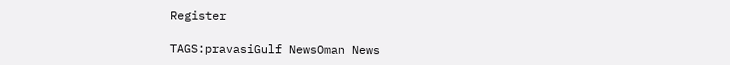Register

TAGS:pravasiGulf NewsOman News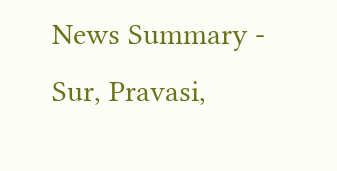News Summary - Sur, Pravasi,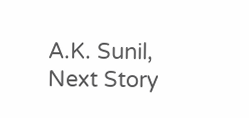A.K. Sunil,
Next Story